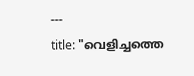---
title: "വെളിച്ചത്തെ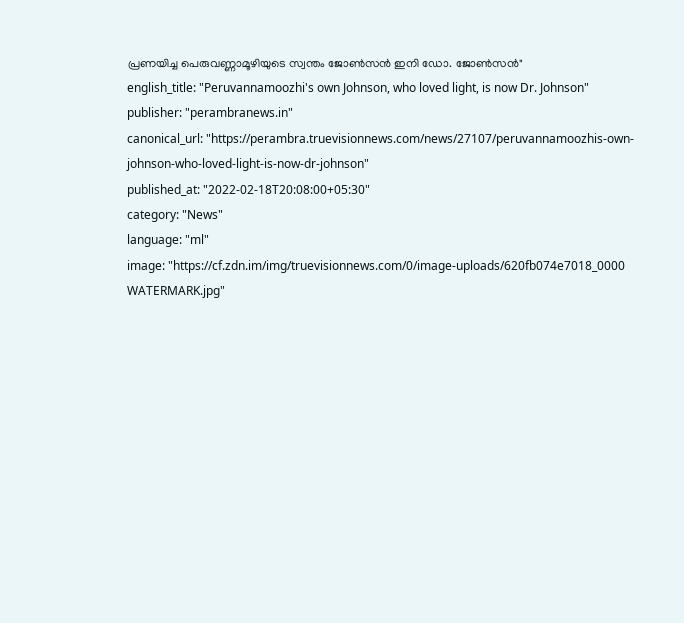പ്രണയിച്ച പെരുവണ്ണാമൂഴിയുടെ സ്വന്തം ജോണ്‍സന്‍ ഇനി ഡോ. ജോണ്‍സന്‍"
english_title: "Peruvannamoozhi's own Johnson, who loved light, is now Dr. Johnson"
publisher: "perambranews.in"
canonical_url: "https://perambra.truevisionnews.com/news/27107/peruvannamoozhis-own-johnson-who-loved-light-is-now-dr-johnson"
published_at: "2022-02-18T20:08:00+05:30"
category: "News"
language: "ml"
image: "https://cf.zdn.im/img/truevisionnews.com/0/image-uploads/620fb074e7018_0000 WATERMARK.jpg"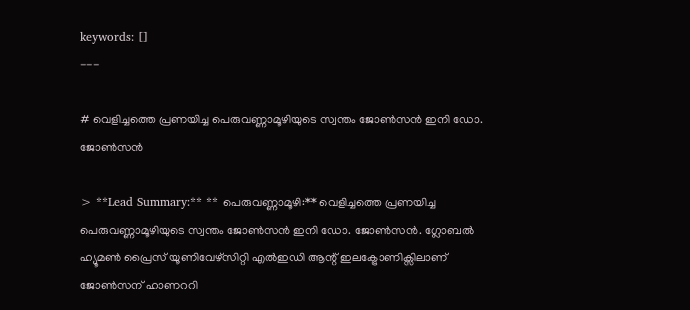keywords: []
---

# വെളിച്ചത്തെ പ്രണയിച്ച പെരുവണ്ണാമൂഴിയുടെ സ്വന്തം ജോണ്‍സന്‍ ഇനി ഡോ. ജോണ്‍സന്‍

> **Lead Summary:** ** പെരുവണ്ണാമൂഴി:** വെളിച്ചത്തെ പ്രണയിച്ച പെരുവണ്ണാമൂഴിയുടെ സ്വന്തം ജോണ്‍സന്‍ ഇനി ഡോ. ജോണ്‍സന്‍. ഗ്ലോബല്‍ ഹ്യൂമണ്‍ പ്രൈസ് യൂണിവേഴ്സിറ്റി എല്‍ഇഡി ആന്റ് ഇലക്ട്രോണിക്സിലാണ് ജോണ്‍സന് ഹാണററി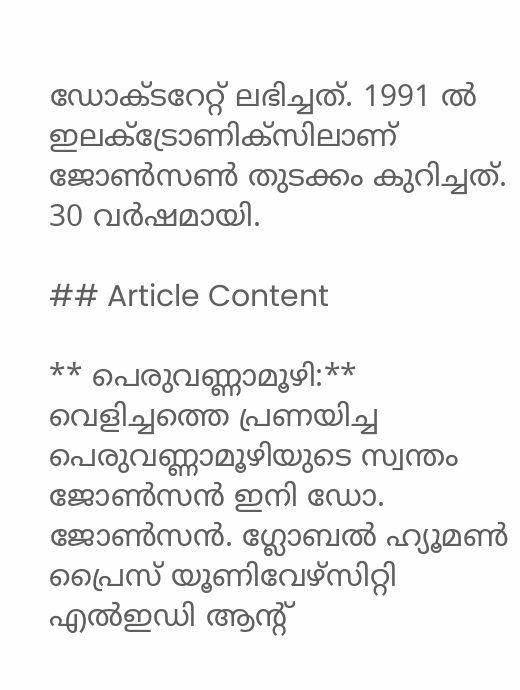ഡോക്ടറേറ്റ് ലഭിച്ചത്. 1991 ല്‍ ഇലക്ട്രോണിക്സിലാണ് ജോണ്‍സണ്‍ തുടക്കം കുറിച്ചത്. 30 വര്‍ഷമായി.

## Article Content

** പെരുവണ്ണാമൂഴി:** വെളിച്ചത്തെ പ്രണയിച്ച പെരുവണ്ണാമൂഴിയുടെ സ്വന്തം ജോണ്‍സന്‍ ഇനി ഡോ. ജോണ്‍സന്‍. ഗ്ലോബല്‍ ഹ്യൂമണ്‍ പ്രൈസ് യൂണിവേഴ്സിറ്റി എല്‍ഇഡി ആന്റ്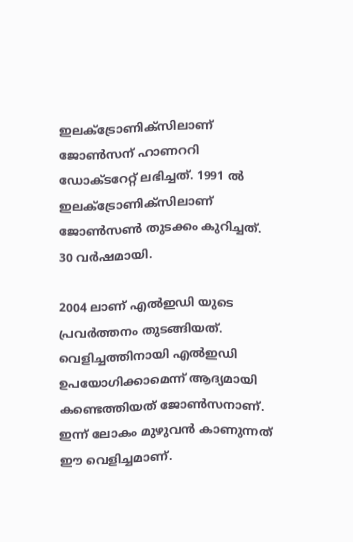ഇലക്ട്രോണിക്സിലാണ് ജോണ്‍സന് ഹാണററി ഡോക്ടറേറ്റ് ലഭിച്ചത്. 1991 ല്‍ ഇലക്ട്രോണിക്സിലാണ് ജോണ്‍സണ്‍ തുടക്കം കുറിച്ചത്. 30 വര്‍ഷമായി.

2004 ലാണ് എല്‍ഇഡി യുടെ പ്രവര്‍ത്തനം തുടങ്ങിയത്. വെളിച്ചത്തിനായി എല്‍ഇഡി ഉപയോഗിക്കാമെന്ന് ആദ്യമായി കണ്ടെത്തിയത് ജോണ്‍സനാണ്. ഇന്ന് ലോകം മുഴുവന്‍ കാണുന്നത് ഈ വെളിച്ചമാണ്.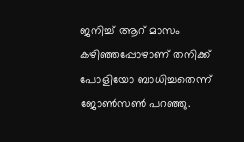ജനിച്ച് ആറ് മാസം കഴിഞ്ഞപ്പോഴാണ് തനിക്ക് പോളിയോ ബാധിച്ചതെന്ന് ജോണ്‍സണ്‍ പറഞ്ഞു.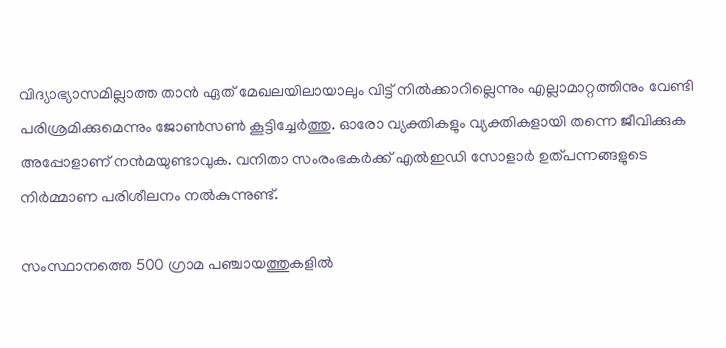വിദ്യാഭ്യാസമില്ലാത്ത താന്‍ ഏത് മേഖലയിലായാലും വിട്ട് നില്‍ക്കാറില്ലെന്നും എല്ലാമാറ്റത്തിനും വേണ്ടി പരിശ്രമിക്കുമെന്നും ജോണ്‍സണ്‍ കൂട്ടിച്ചേര്‍ത്തു. ഓരോ വ്യക്തികളും വ്യക്തികളായി തന്നെ ജീവിക്കുക അപ്പോളാണ് നന്‍മയുണ്ടാവുക. വനിതാ സംരംഭകര്‍ക്ക് എല്‍ഇഡി സോളാര്‍ ഉത്പന്നങ്ങളുടെ നിര്‍മ്മാണ പരിശീലനം നല്‍കുന്നുണ്ട്.

സംസ്ഥാനത്തെ 500 ഗ്രാമ പഞ്ചായത്തുകളില്‍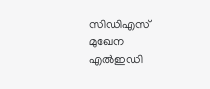സിഡിഎസ് മുഖേന എല്‍ഇഡി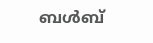ബള്‍ബ്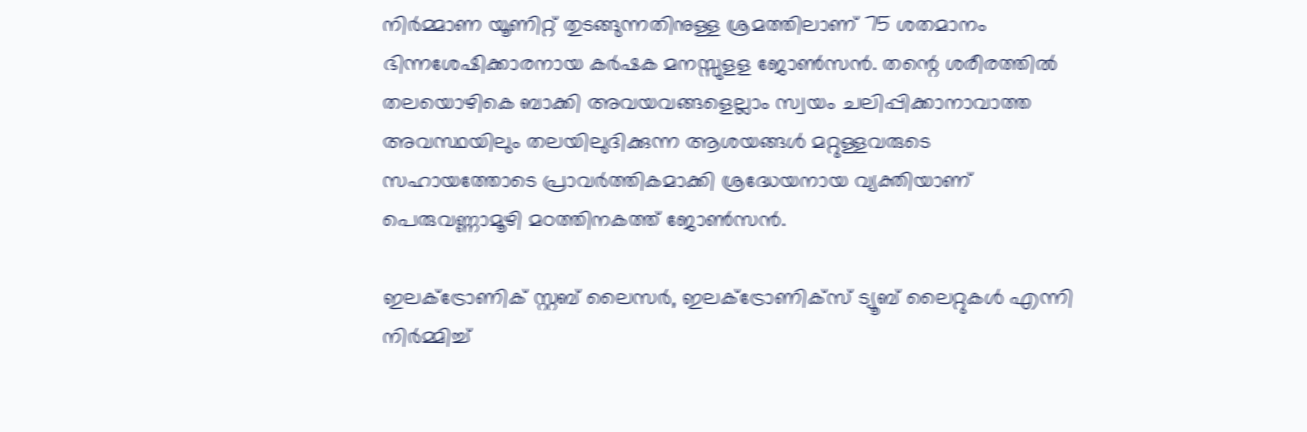നിര്‍മ്മാണ യൂണിറ്റ് തുടങ്ങുന്നതിനുള്ള ശ്രമത്തിലാണ് 75 ശതമാനം ഭിന്നശേഷിക്കാരനായ കര്‍ഷക മനസ്സുളള ജോണ്‍സന്‍. തന്റെ ശരീരത്തില്‍ തലയൊഴികെ ബാക്കി അവയവങ്ങളെല്ലാം സ്വയം ചലിപ്പിക്കാനാവാത്ത അവസ്ഥയിലും തലയിലുദിക്കുന്ന ആശയങ്ങള്‍ മറ്റുള്ളവരുടെ സഹായത്തോടെ പ്രാവര്‍ത്തികമാക്കി ശ്രദ്ധേയനായ വ്യക്തിയാണ് പെരുവണ്ണാമൂഴി മഠത്തിനകത്ത് ജോണ്‍സന്‍.

ഇലക്ട്രോണിക് സ്റ്റബ് ലൈസര്‍, ഇലക്ട്രോണിക്‌സ് ട്യൂബ് ലൈറ്റുകള്‍ എന്നി നിര്‍മ്മിച്ച്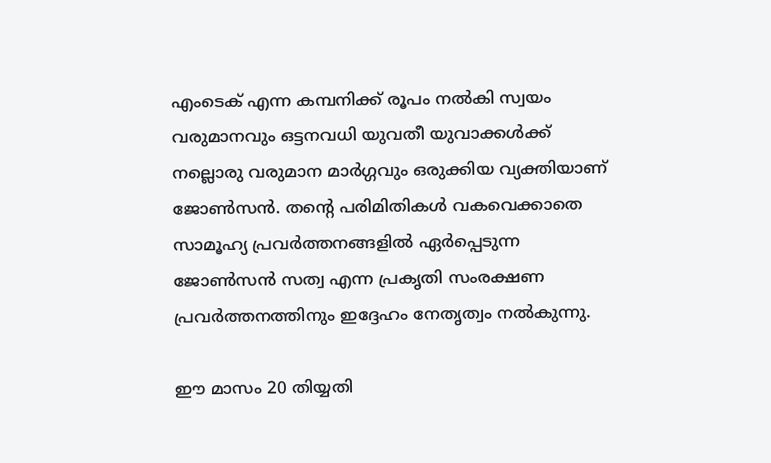എംടെക് എന്ന കമ്പനിക്ക് രൂപം നല്‍കി സ്വയം വരുമാനവും ഒട്ടനവധി യുവതീ യുവാക്കള്‍ക്ക് നല്ലൊരു വരുമാന മാര്‍ഗ്ഗവും ഒരുക്കിയ വ്യക്തിയാണ് ജോണ്‍സന്‍. തന്റെ പരിമിതികള്‍ വകവെക്കാതെ സാമൂഹ്യ പ്രവര്‍ത്തനങ്ങളില്‍ ഏര്‍പ്പെടുന്ന ജോണ്‍സന്‍ സത്വ എന്ന പ്രകൃതി സംരക്ഷണ പ്രവര്‍ത്തനത്തിനും ഇദ്ദേഹം നേതൃത്വം നല്‍കുന്നു.

ഈ മാസം 20 തിയ്യതി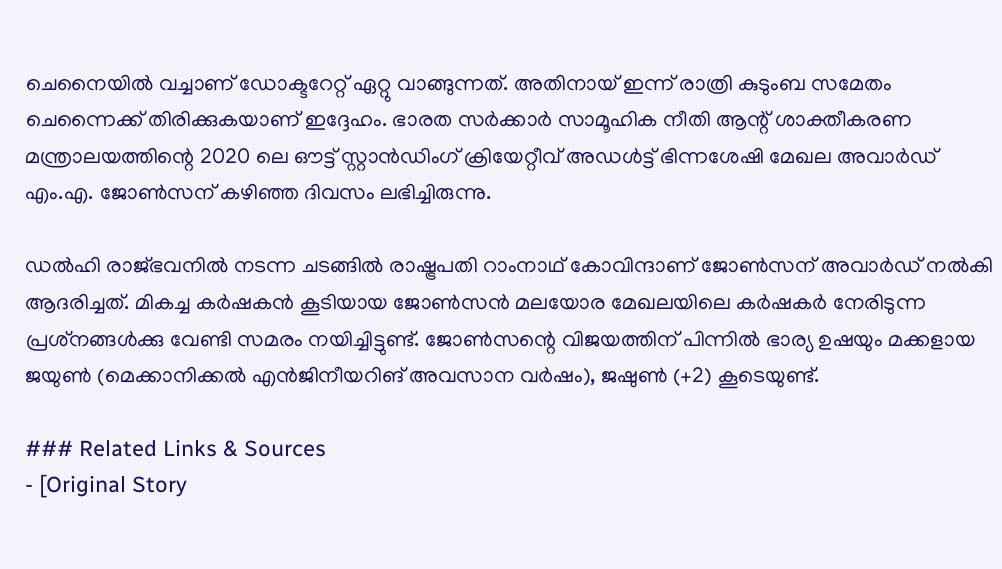ചെനൈയില്‍ വച്ചാണ് ഡോക്ടറേറ്റ് ഏറ്റു വാങ്ങുന്നത്. അതിനായ് ഇന്ന് രാത്രി കുടുംബ സമേതം ചെന്നൈക്ക് തിരിക്കുകയാണ് ഇദ്ദേഹം. ഭാരത സര്‍ക്കാര്‍ സാമൂഹിക നീതി ആന്റ് ശാക്തീകരണ മന്ത്രാലയത്തിന്റെ 2020 ലെ ഔട്ട് സ്റ്റാന്‍ഡിംഗ് ക്രിയേറ്റീവ് അഡള്‍ട്ട് ഭിന്നശേഷി മേഖല അവാര്‍ഡ് എം.എ. ജോണ്‍സന് കഴിഞ്ഞ ദിവസം ലഭിച്ചിരുന്നു.

ഡല്‍ഹി രാജ്ഭവനില്‍ നടന്ന ചടങ്ങില്‍ രാഷ്ട്രപതി റാംനാഥ് കോവിന്ദാണ് ജോണ്‍സന് അവാര്‍ഡ് നല്‍കി ആദരിച്ചത്. മികച്ച കര്‍ഷകന്‍ കൂടിയായ ജോണ്‍സന്‍ മലയോര മേഖലയിലെ കര്‍ഷകര്‍ നേരിടുന്ന പ്രശ്‌നങ്ങള്‍ക്കു വേണ്ടി സമരം നയിച്ചിട്ടുണ്ട്. ജോണ്‍സന്റെ വിജയത്തിന് പിന്നില്‍ ഭാര്യ ഉഷയും മക്കളായ ജയുണ്‍ (മെക്കാനിക്കല്‍ എന്‍ജിനീയറിങ് അവസാന വര്‍ഷം), ജഷുണ്‍ (+2) കൂടെയുണ്ട്.

### Related Links & Sources
- [Original Story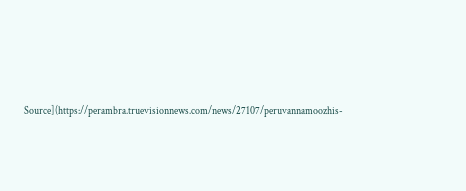Source](https://perambra.truevisionnews.com/news/27107/peruvannamoozhis-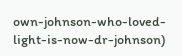own-johnson-who-loved-light-is-now-dr-johnson)